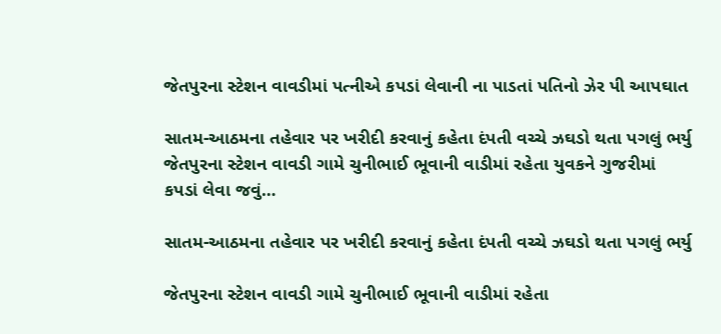જેતપુરના સ્ટેશન વાવડીમાં પત્નીએ કપડાં લેવાની ના પાડતાં પતિનો ઝેર પી આપઘાત

સાતમ-આઠમના તહેવાર પર ખરીદી કરવાનું કહેતા દંપતી વચ્ચે ઝઘડો થતા પગલું ભર્યુ જેતપુરના સ્ટેશન વાવડી ગામે ચુનીભાઈ ભૂવાની વાડીમાં રહેતા યુવકને ગુજરીમાં કપડાં લેવા જવું…

સાતમ-આઠમના તહેવાર પર ખરીદી કરવાનું કહેતા દંપતી વચ્ચે ઝઘડો થતા પગલું ભર્યુ

જેતપુરના સ્ટેશન વાવડી ગામે ચુનીભાઈ ભૂવાની વાડીમાં રહેતા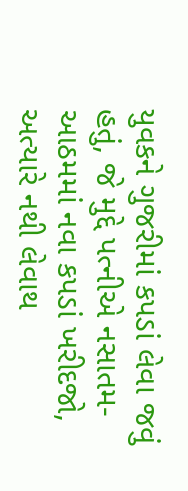યુવકને ગુજરીમાં કપડાં લેવા જવું હતું, જે મુદ્દે પત્નીએ નસાતમ-આઠમમાં નવા કપડાં ખરીદજો, અત્યારે નથી લેવાથ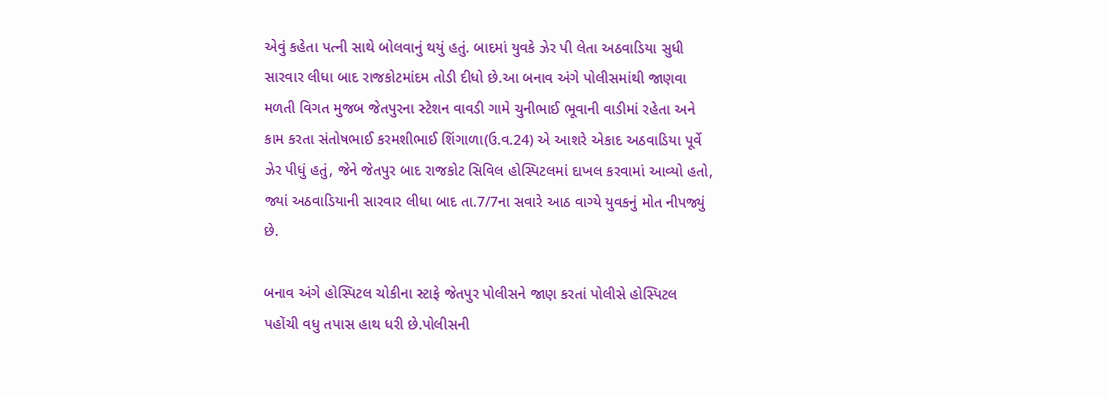એવું કહેતા પત્ની સાથે બોલવાનું થયું હતું. બાદમાં યુવકે ઝેર પી લેતા અઠવાડિયા સુધી સારવાર લીધા બાદ રાજકોટમાંદમ તોડી દીધો છે.આ બનાવ અંગે પોલીસમાંથી જાણવા મળતી વિગત મુજબ જેતપુરના સ્ટેશન વાવડી ગામે ચુનીભાઈ ભૂવાની વાડીમાં રહેતા અને કામ કરતા સંતોષભાઈ કરમશીભાઈ શિંગાળા(ઉ.વ.24) એ આશરે એકાદ અઠવાડિયા પૂર્વે ઝેર પીધું હતું, જેને જેતપુર બાદ રાજકોટ સિવિલ હોસ્પિટલમાં દાખલ કરવામાં આવ્યો હતો, જ્યાં અઠવાડિયાની સારવાર લીધા બાદ તા.7/7ના સવારે આઠ વાગ્યે યુવકનું મોત નીપજ્યું છે.

બનાવ અંગે હોસ્પિટલ ચોકીના સ્ટાફે જેતપુર પોલીસને જાણ કરતાં પોલીસે હોસ્પિટલ પહોંચી વધુ તપાસ હાથ ધરી છે.પોલીસની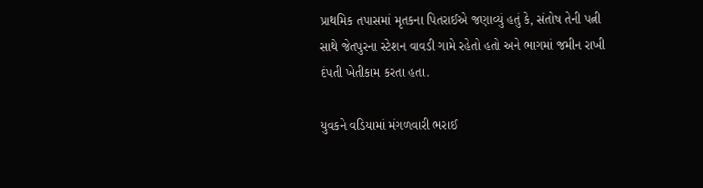પ્રાથમિક તપાસમાં મૃતકના પિતરાઈએ જણાવ્યું હતું કે, સંતોષ તેની પત્ની સાથે જેતપુરના સ્ટેશન વાવડી ગામે રહેતો હતો અને ભાગમાં જમીન રાખી દંપતી ખેતીકામ કરતા હતા.

યુવકને વડિયામાં મંગળવારી ભરાઈ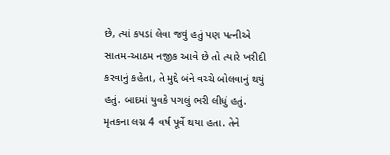છે, ત્યાં કપડાં લેવા જવું હતું પણ પત્નીએ સાતમ-આઠમ નજીક આવે છે તો ત્યારે ખરીદી કરવાનું કહેતા, તે મુદ્દે બંને વચ્ચે બોલવાનું થયું હતું. બાદમાં યુવકે પગલું ભરી લીધું હતું. મૃતકના લગ્ન 4 વર્ષ પૂર્વે થયા હતા. તેને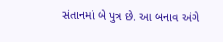સંતાનમાં બે પુત્ર છે. આ બનાવ અંગે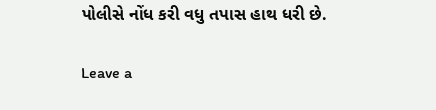પોલીસે નોંધ કરી વધુ તપાસ હાથ ધરી છે.

Leave a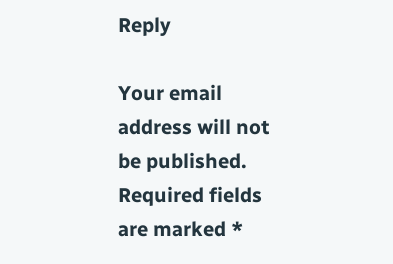Reply

Your email address will not be published. Required fields are marked *